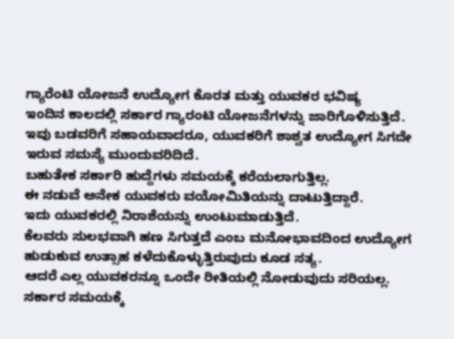ಗ್ಯಾರೆಂಟಿ ಯೋಜನೆ ಉದ್ಯೋಗ ಕೊರತ ಮತ್ತು ಯುವಕರ ಭವಿಷ್ಯ
ಇಂದಿನ ಕಾಲದಲ್ಲಿ ಸರ್ಕಾರ ಗ್ಯಾರಂಟಿ ಯೋಜನೆಗಳನ್ನು ಜಾರಿಗೊಳಿಸುತ್ತಿದೆ.
ಇವು ಬಡವರಿಗೆ ಸಹಾಯವಾದರೂ, ಯುವಕರಿಗೆ ಶಾಶ್ವತ ಉದ್ಯೋಗ ಸಿಗದೇ ಇರುವ ಸಮಸ್ಯೆ ಮುಂದುವರಿದಿದೆ.
ಬಹುತೇಕ ಸರ್ಕಾರಿ ಹುದ್ದೆಗಳು ಸಮಯಕ್ಕೆ ಕರೆಯಲಾಗುತ್ತಿಲ್ಲ.
ಈ ನಡುವೆ ಅನೇಕ ಯುವಕರು ವಯೋಮಿತಿಯನ್ನು ದಾಟುತ್ತಿದ್ದಾರೆ.
ಇದು ಯುವಕರಲ್ಲಿ ನಿರಾಶೆಯನ್ನು ಉಂಟುಮಾಡುತ್ತಿದೆ.
ಕೆಲವರು ಸುಲಭವಾಗಿ ಹಣ ಸಿಗುತ್ತದೆ ಎಂಬ ಮನೋಭಾವದಿಂದ ಉದ್ಯೋಗ ಹುಡುಕುವ ಉತ್ಸಾಹ ಕಳೆದುಕೊಳ್ಳುತ್ತಿರುವುದು ಕೂಡ ಸತ್ಯ.
ಆದರೆ ಎಲ್ಲ ಯುವಕರನ್ನೂ ಒಂದೇ ರೀತಿಯಲ್ಲಿ ನೋಡುವುದು ಸರಿಯಲ್ಲ.
ಸರ್ಕಾರ ಸಮಯಕ್ಕೆ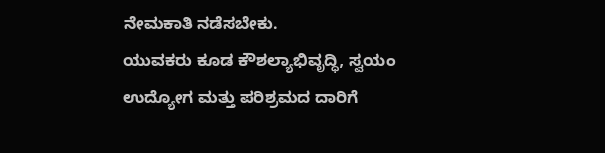ನೇಮಕಾತಿ ನಡೆಸಬೇಕು.
ಯುವಕರು ಕೂಡ ಕೌಶಲ್ಯಾಭಿವೃದ್ಧಿ, ಸ್ವಯಂ ಉದ್ಯೋಗ ಮತ್ತು ಪರಿಶ್ರಮದ ದಾರಿಗೆ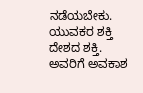ನಡೆಯಬೇಕು.
ಯುವಕರ ಶಕ್ತಿ ದೇಶದ ಶಕ್ತಿ.
ಅವರಿಗೆ ಅವಕಾಶ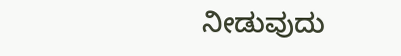ನೀಡುವುದು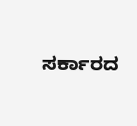ಸರ್ಕಾರದ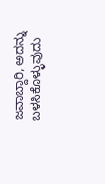ಜವಾಬ್ದಾರಿ, ಅದನ್ನು ಬಳಸಿಕೊಳ್ಳುವುದು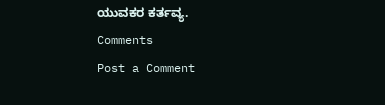ಯುವಕರ ಕರ್ತವ್ಯ.
Comments
Post a Comment